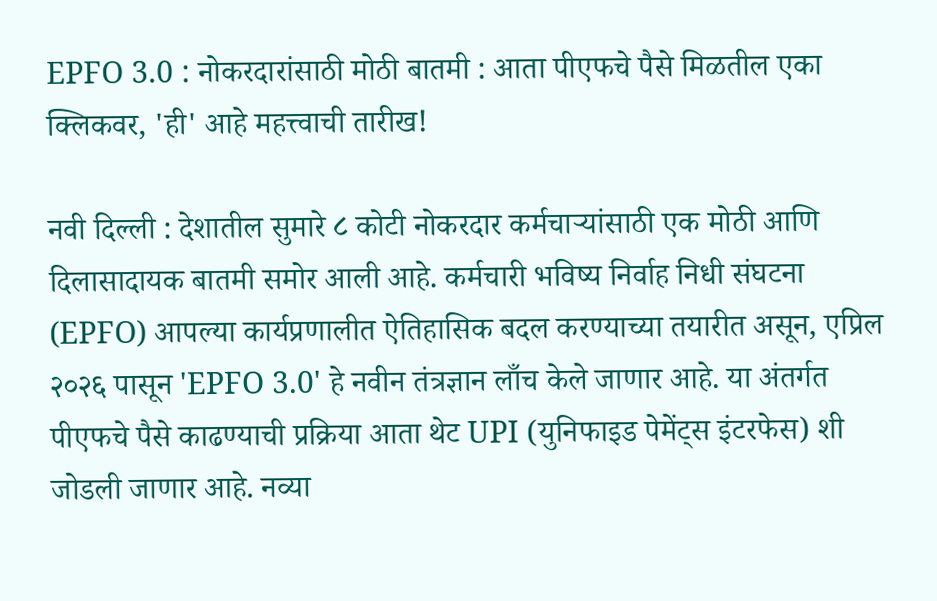EPFO 3.0 : नोकरदारांसाठी मोठी बातमी : आता पीएफचे पैसे मिळतील एका क्लिकवर, 'ही' आहे महत्त्वाची तारीख!

नवी दिल्ली : देशातील सुमारे ८ कोटी नोकरदार कर्मचाऱ्यांसाठी एक मोठी आणि दिलासादायक बातमी समोर आली आहे. कर्मचारी भविष्य निर्वाह निधी संघटना (EPFO) आपल्या कार्यप्रणालीत ऐतिहासिक बदल करण्याच्या तयारीत असून, एप्रिल २०२६ पासून 'EPFO 3.0' हे नवीन तंत्रज्ञान लाँच केले जाणार आहे. या अंतर्गत पीएफचे पैसे काढण्याची प्रक्रिया आता थेट UPI (युनिफाइड पेमेंट्स इंटरफेस) शी जोडली जाणार आहे. नव्या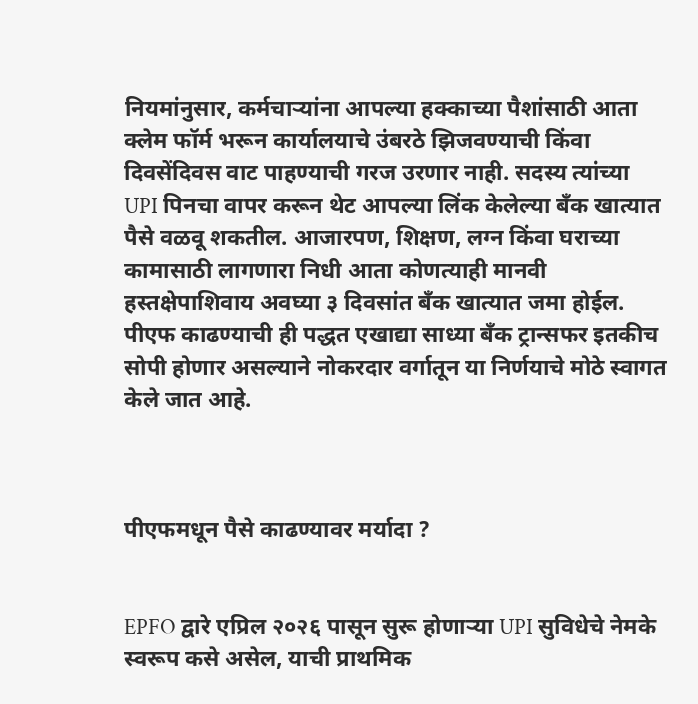नियमांनुसार, कर्मचाऱ्यांना आपल्या हक्काच्या पैशांसाठी आता क्लेम फॉर्म भरून कार्यालयाचे उंबरठे झिजवण्याची किंवा दिवसेंदिवस वाट पाहण्याची गरज उरणार नाही. सदस्य त्यांच्या UPI पिनचा वापर करून थेट आपल्या लिंक केलेल्या बँक खात्यात पैसे वळवू शकतील. आजारपण, शिक्षण, लग्न किंवा घराच्या कामासाठी लागणारा निधी आता कोणत्याही मानवी हस्तक्षेपाशिवाय अवघ्या ३ दिवसांत बँक खात्यात जमा होईल. पीएफ काढण्याची ही पद्धत एखाद्या साध्या बँक ट्रान्सफर इतकीच सोपी होणार असल्याने नोकरदार वर्गातून या निर्णयाचे मोठे स्वागत केले जात आहे.



पीएफमधून पैसे काढण्यावर मर्यादा ?


EPFO द्वारे एप्रिल २०२६ पासून सुरू होणाऱ्या UPI सुविधेचे नेमके स्वरूप कसे असेल, याची प्राथमिक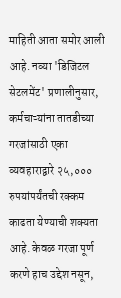माहिती आता समोर आली आहे. नव्या 'डिजिटल सेटलमेंट' प्रणालीनुसार, कर्मचाऱ्यांना तातडीच्या गरजांसाठी एका व्यवहाराद्वारे २५,००० रुपयांपर्यंतची रक्कम काढता येण्याची शक्यता आहे. केवळ गरजा पूर्ण करणे हाच उद्देश नसून,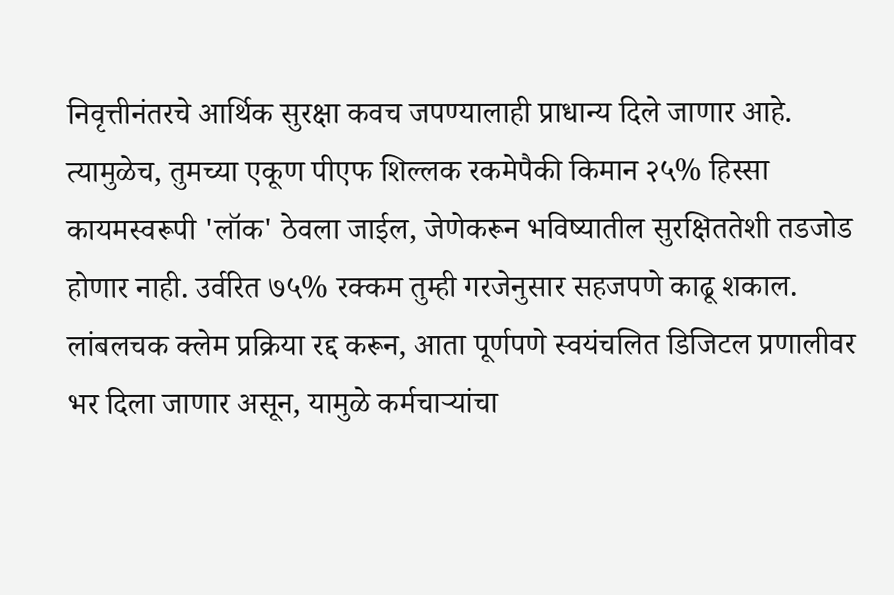निवृत्तीनंतरचे आर्थिक सुरक्षा कवच जपण्यालाही प्राधान्य दिले जाणार आहे. त्यामुळेच, तुमच्या एकूण पीएफ शिल्लक रकमेपैकी किमान २५% हिस्सा कायमस्वरूपी 'लॉक' ठेवला जाईल, जेणेकरून भविष्यातील सुरक्षिततेशी तडजोड होणार नाही. उर्वरित ७५% रक्कम तुम्ही गरजेनुसार सहजपणे काढू शकाल. लांबलचक क्लेम प्रक्रिया रद्द करून, आता पूर्णपणे स्वयंचलित डिजिटल प्रणालीवर भर दिला जाणार असून, यामुळे कर्मचाऱ्यांचा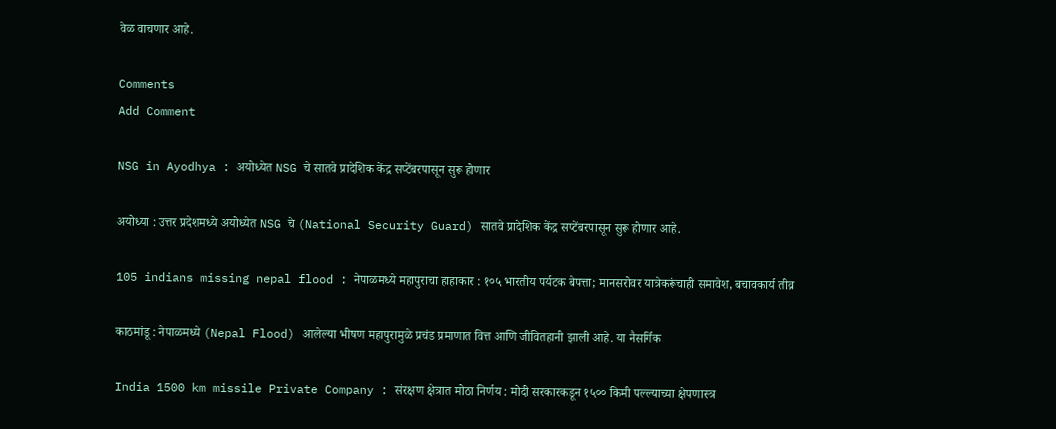वेळ वाचणार आहे.

Comments
Add Comment

NSG in Ayodhya : अयोध्येत NSG चे सातवे प्रादेशिक केंद्र सप्टेंबरपासून सुरू होणार

अयोध्या : उत्तर प्रदेशमध्ये अयोध्येत NSG चे (National Security Guard) सातवे प्रादेशिक केंद्र सप्टेंबरपासून सुरू होणार आहे.

105 indians missing nepal flood : नेपाळमध्ये महापुराचा हाहाकार : १०५ भारतीय पर्यटक बेपत्ता; मानसरोवर यात्रेकरूंचाही समावेश, बचावकार्य तीव्र

काठमांडू : नेपाळमध्ये (Nepal Flood) आलेल्या भीषण महापुरामुळे प्रचंड प्रमाणात वित्त आणि जीवितहानी झाली आहे. या नैसर्गिक

India 1500 km missile Private Company : संरक्षण क्षेत्रात मोठा निर्णय : मोदी सरकारकडून १५०० किमी पल्ल्याच्या क्षेपणास्त्र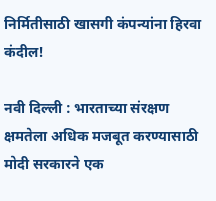निर्मितीसाठी खासगी कंपन्यांना हिरवा कंदील!

नवी दिल्ली : भारताच्या संरक्षण क्षमतेला अधिक मजबूत करण्यासाठी मोदी सरकारने एक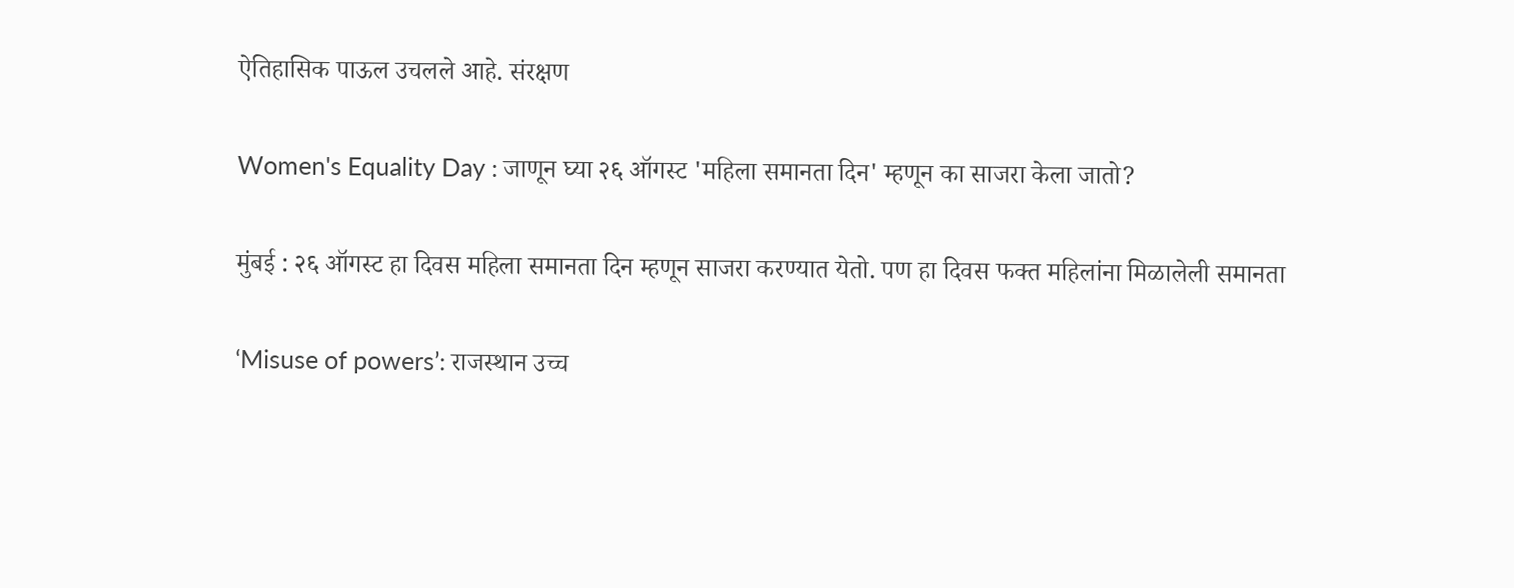ऐतिहासिक पाऊल उचलले आहे. संरक्षण

Women's Equality Day : जाणून घ्या २६ ऑगस्ट 'महिला समानता दिन' म्हणून का साजरा केला जातो?

मुंबई : २६ ऑगस्ट हा दिवस महिला समानता दिन म्हणून साजरा करण्यात येतो. पण हा दिवस फक्त महिलांना मिळालेली समानता

‘Misuse of powers’: राजस्थान उच्च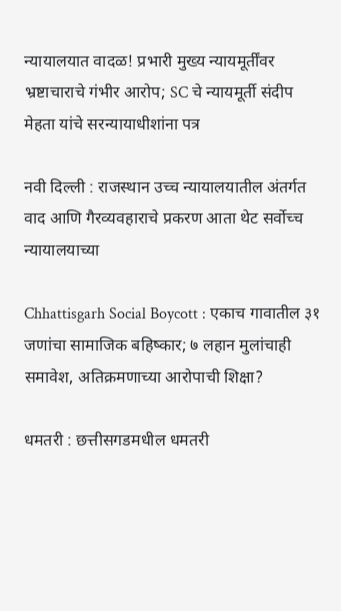न्यायालयात वादळ! प्रभारी मुख्य न्यायमूर्तींवर भ्रष्टाचाराचे गंभीर आरोप; SC चे न्यायमूर्ती संदीप मेहता यांचे सरन्यायाधीशांना पत्र

नवी दिल्ली : राजस्थान उच्च न्यायालयातील अंतर्गत वाद आणि गैरव्यवहाराचे प्रकरण आता थेट सर्वोच्च न्यायालयाच्या

Chhattisgarh Social Boycott : एकाच गावातील ३१ जणांचा सामाजिक बहिष्कार; ७ लहान मुलांचाही समावेश, अतिक्रमणाच्या आरोपाची शिक्षा?

धमतरी : छत्तीसगडमधील धमतरी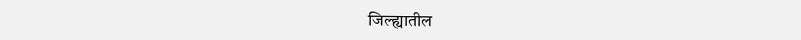जिल्ह्यातील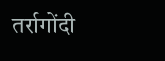तर्रागोंदी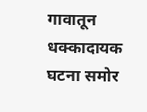गावातून धक्कादायक घटना समोर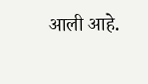आली आहे.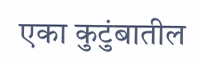एका कुटुंबातील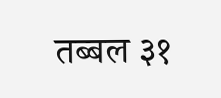तब्बल ३१